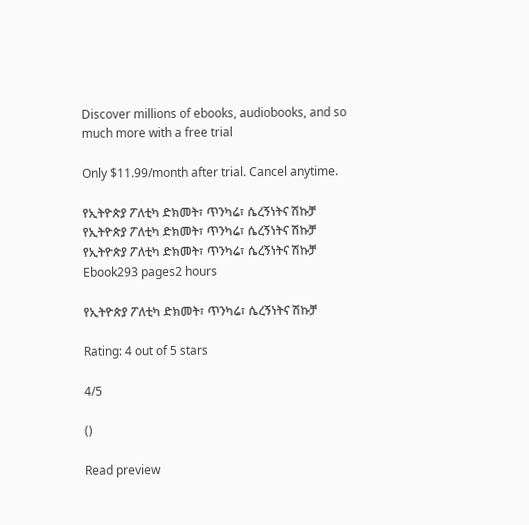Discover millions of ebooks, audiobooks, and so much more with a free trial

Only $11.99/month after trial. Cancel anytime.

የኢትዮጵያ ፖለቲካ ድክመት፣ ጥንካሬ፣ ሴረኝነትና ሽኩቻ
የኢትዮጵያ ፖለቲካ ድክመት፣ ጥንካሬ፣ ሴረኝነትና ሽኩቻ
የኢትዮጵያ ፖለቲካ ድክመት፣ ጥንካሬ፣ ሴረኝነትና ሽኩቻ
Ebook293 pages2 hours

የኢትዮጵያ ፖለቲካ ድክመት፣ ጥንካሬ፣ ሴረኝነትና ሽኩቻ

Rating: 4 out of 5 stars

4/5

()

Read preview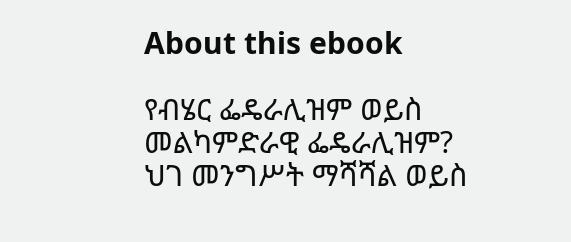About this ebook

የብሄር ፌዴራሊዝም ወይስ መልካምድራዊ ፌዴራሊዝም? ህገ መንግሥት ማሻሻል ወይስ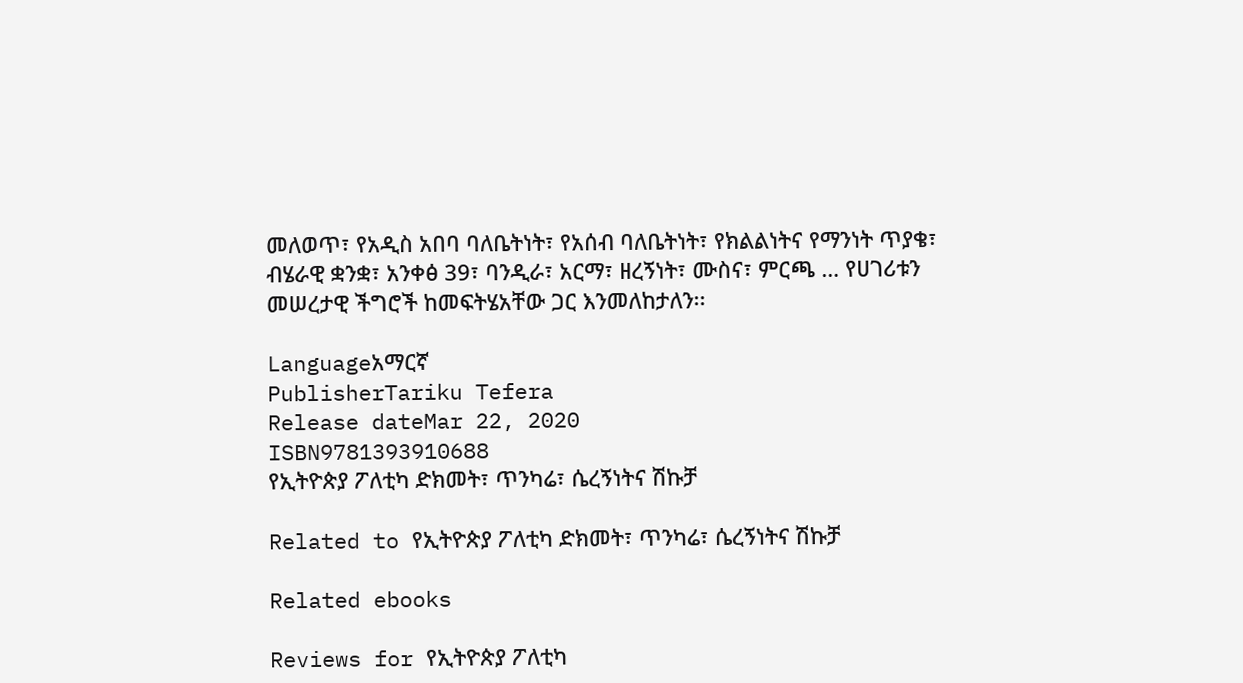መለወጥ፣ የአዲስ አበባ ባለቤትነት፣ የአሰብ ባለቤትነት፣ የክልልነትና የማንነት ጥያቄ፣ ብሄራዊ ቋንቋ፣ አንቀፅ 39፣ ባንዲራ፣ አርማ፣ ዘረኝነት፣ ሙስና፣ ምርጫ … የሀገሪቱን መሠረታዊ ችግሮች ከመፍትሄአቸው ጋር እንመለከታለን፡፡

Languageአማርኛ
PublisherTariku Tefera
Release dateMar 22, 2020
ISBN9781393910688
የኢትዮጵያ ፖለቲካ ድክመት፣ ጥንካሬ፣ ሴረኝነትና ሽኩቻ

Related to የኢትዮጵያ ፖለቲካ ድክመት፣ ጥንካሬ፣ ሴረኝነትና ሽኩቻ

Related ebooks

Reviews for የኢትዮጵያ ፖለቲካ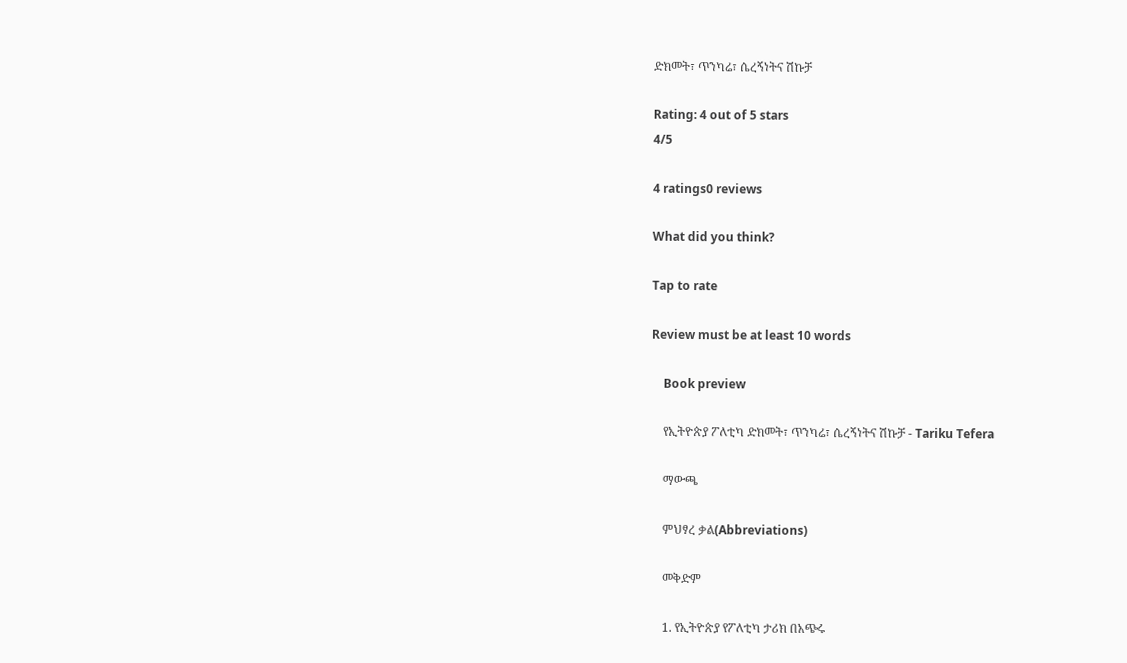ድክመት፣ ጥንካሬ፣ ሴረኝነትና ሽኩቻ

Rating: 4 out of 5 stars
4/5

4 ratings0 reviews

What did you think?

Tap to rate

Review must be at least 10 words

    Book preview

    የኢትዮጵያ ፖለቲካ ድክመት፣ ጥንካሬ፣ ሴረኝነትና ሽኩቻ - Tariku Tefera

    ማውጫ

    ምህፃረ ቃል(Abbreviations)

    መቅድም

    1. የኢትዮጵያ የፖለቲካ ታሪክ በአጭሩ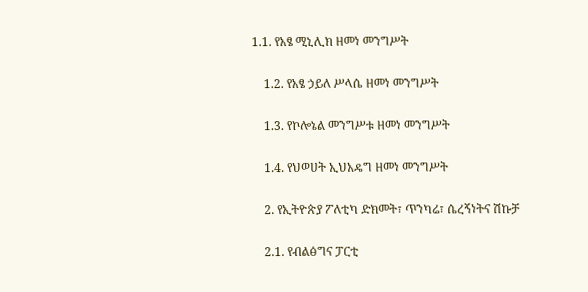1.1. የአፄ ሚኒሊክ ዘመነ መንግሥት

    1.2. የአፄ ኃይለ ሥላሴ ዘመነ መንግሥት

    1.3. የኮሎኔል መንግሥቱ ዘመነ መንግሥት

    1.4. የህወሀት ኢህአዴግ ዘመነ መንግሥት

    2. የኢትዮጵያ ፖለቲካ ድክመት፣ ጥንካሬ፣ ሴረኝነትና ሽኩቻ

    2.1. የብልፅግና ፓርቲ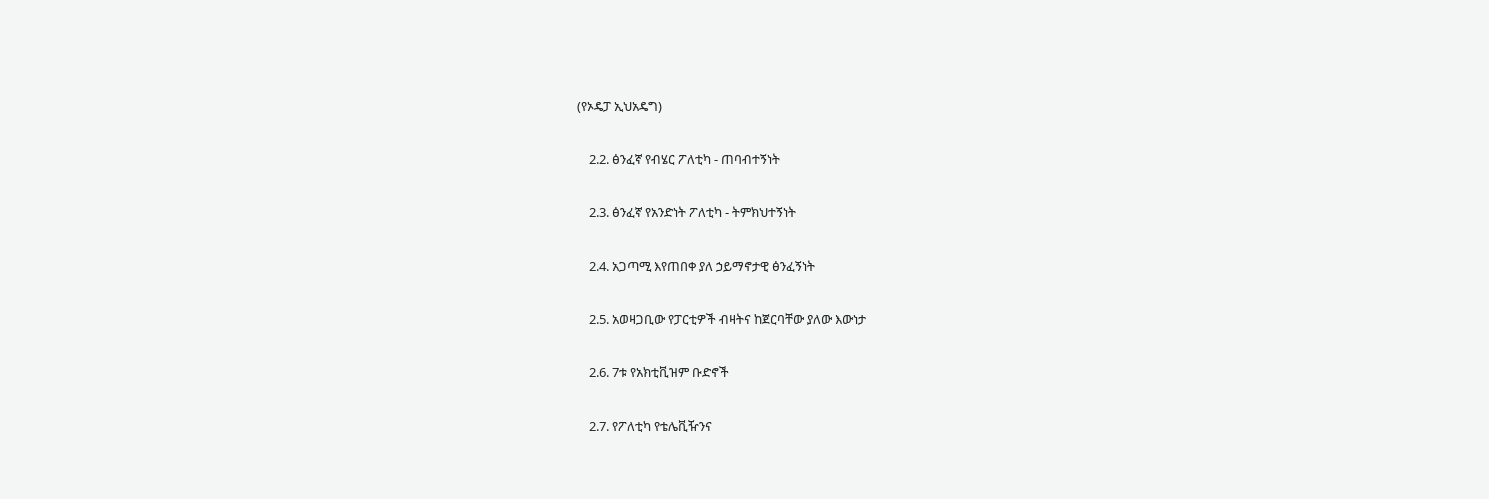(የኦዴፓ ኢህአዴግ)

    2.2. ፅንፈኛ የብሄር ፖለቲካ - ጠባብተኝነት

    2.3. ፅንፈኛ የአንድነት ፖለቲካ - ትምክህተኝነት

    2.4. አጋጣሚ እየጠበቀ ያለ ኃይማኖታዊ ፅንፈኝነት

    2.5. አወዛጋቢው የፓርቲዎች ብዛትና ከጀርባቸው ያለው እውነታ

    2.6. 7ቱ የአክቲቪዝም ቡድኖች

    2.7. የፖለቲካ የቴሌቪዥንና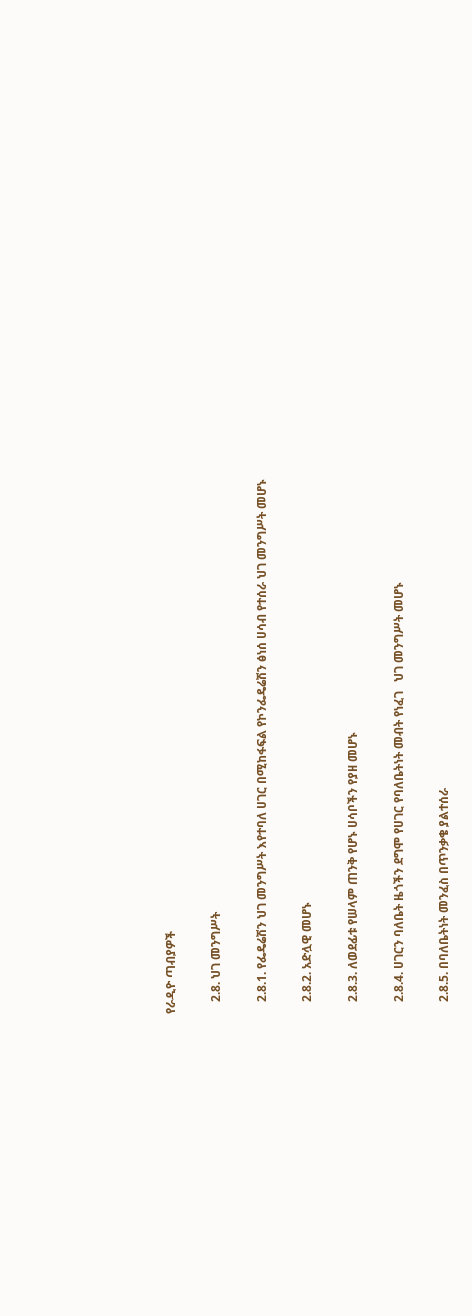የራዲዮ ጣብያዎች

    2.8. ህገ መንግሥት

    2.8.1. የፌዴሬሽን ህገ መንግሥት እየተባለ ሀገር በሚከፋፍል የኮንፌዴሬሽን ፅነሰ ሀሳብ የተሰራ ህገ መንግሥት መሆኑ

    2.8.2. አድሏዊ መሆኑ

    2.8.3. ለወደፊቱ የሠላም ጠንቅ የሆኑ ሀሳቦችን የያዘ መሆኑ

    2.8.4. ሀገርን ባለቤት ዜጎችን ደግሞ የሀገር የባለቤትነት መብት የነፈገ   ህገ መንግሥት መሆኑ

    2.8.5. በባለቤትነት መንፈስ በጥንቃቄ ያልተሰራ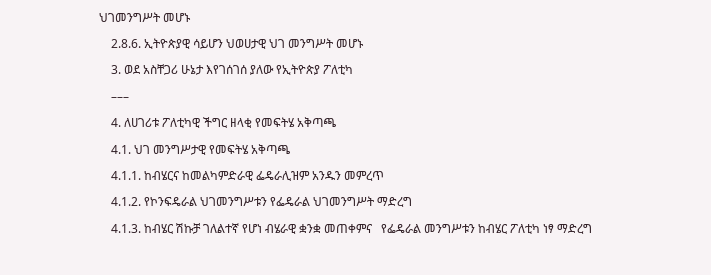ህገመንግሥት መሆኑ

    2.8.6. ኢትዮጵያዊ ሳይሆን ህወሀታዊ ህገ መንግሥት መሆኑ

    3. ወደ አስቸጋሪ ሁኔታ እየገሰገሰ ያለው የኢትዮጵያ ፖለቲካ

    –––

    4. ለሀገሪቱ ፖለቲካዊ ችግር ዘላቂ የመፍትሄ አቅጣጫ

    4.1. ህገ መንግሥታዊ የመፍትሄ አቅጣጫ

    4.1.1. ከብሄርና ከመልካምድራዊ ፌዴራሊዝም አንዱን መምረጥ

    4.1.2. የኮንፍዴራል ህገመንግሥቱን የፌዴራል ህገመንግሥት ማድረግ

    4.1.3. ከብሄር ሽኩቻ ገለልተኛ የሆነ ብሄራዊ ቋንቋ መጠቀምና   የፌዴራል መንግሥቱን ከብሄር ፖለቲካ ነፃ ማድረግ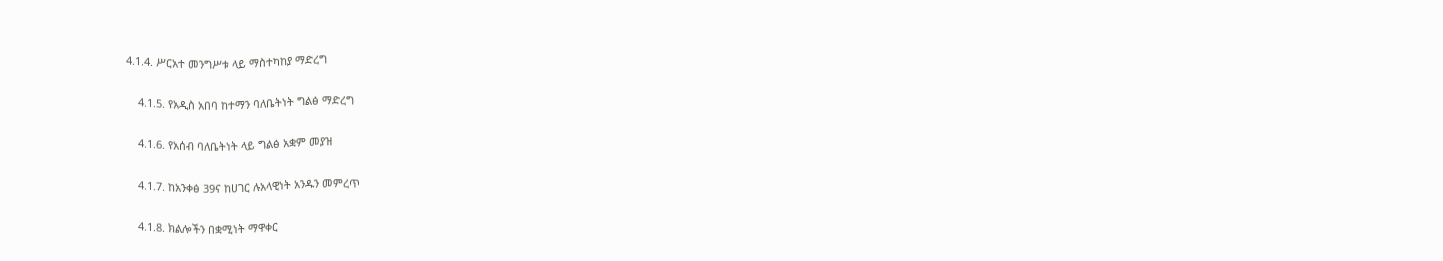4.1.4. ሥርአተ መንግሥቱ ላይ ማስተካከያ ማድረግ

    4.1.5. የአዲስ አበባ ከተማን ባለቤትነት ግልፅ ማድረግ

    4.1.6. የአሰብ ባለቤትነት ላይ ግልፅ አቋም መያዝ

    4.1.7. ከአንቀፅ 39ና ከሀገር ሉአላዊነት አንዱን መምረጥ

    4.1.8. ክልሎችን በቋሚነት ማዋቀር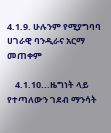4.1.9. ሁሉንም የሚያግባባ ሀገራዊ ባንዲራና አርማ መጠቀም

    4.1.10...ዜግነት ላይ የተጣለውን ገደብ ማንሳት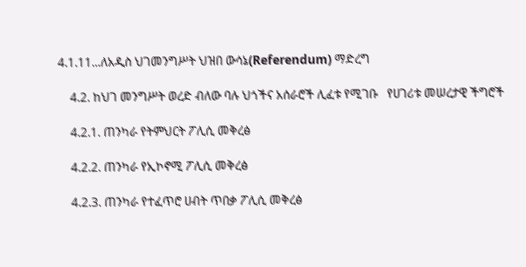4.1.11...ለአዲስ ህገመንግሥት ህዝበ ውሳኔ(Referendum) ማድረግ

    4.2. ከህገ መንግሥት ወረድ ብለው ባሉ ህጎችና አሰራሮች ሊፈቱ የሚገቡ   የሀገሪቱ መሠረታዊ ችግሮች

    4.2.1. ጠንካራ የትምህርት ፖሊሲ መቅረፅ

    4.2.2. ጠንካራ የኢኮኖሚ ፖሊሲ መቅረፅ

    4.2.3. ጠንካራ የተፈጥሮ ሀብት ጥበቃ ፖሊሲ መቅረፅ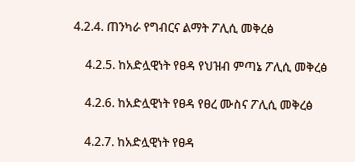4.2.4. ጠንካራ የግብርና ልማት ፖሊሲ መቅረፅ

    4.2.5. ከአድሏዊነት የፀዳ የህዝብ ምጣኔ ፖሊሲ መቅረፅ

    4.2.6. ከአድሏዊነት የፀዳ የፀረ ሙስና ፖሊሲ መቅረፅ

    4.2.7. ከአድሏዊነት የፀዳ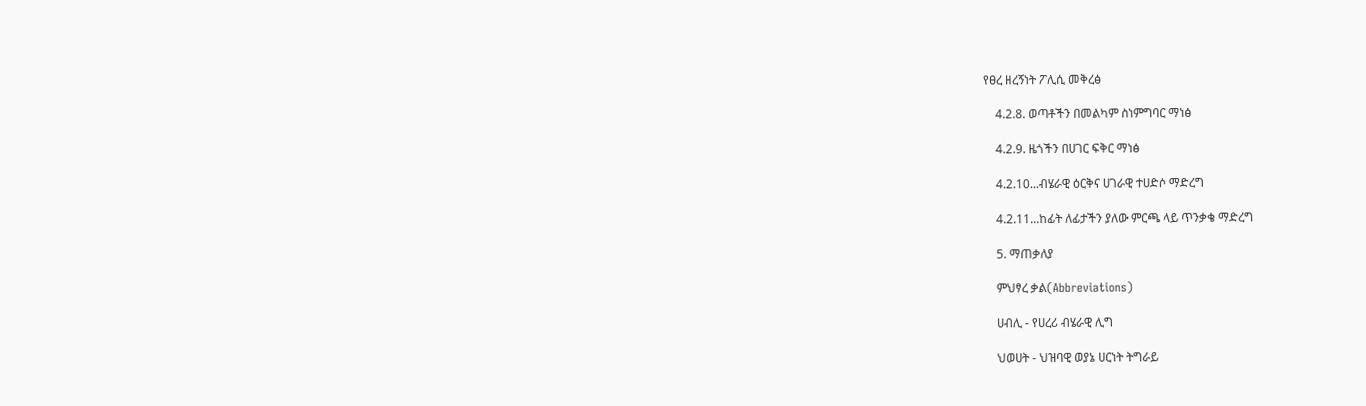የፀረ ዘረኝነት ፖሊሲ መቅረፅ

    4.2.8. ወጣቶችን በመልካም ስነምግባር ማነፅ

    4.2.9. ዜጎችን በሀገር ፍቅር ማነፅ

    4.2.10...ብሄራዊ ዕርቅና ሀገራዊ ተሀድሶ ማድረግ

    4.2.11...ከፊት ለፊታችን ያለው ምርጫ ላይ ጥንቃቄ ማድረግ

    5. ማጠቃለያ

    ምህፃረ ቃል(Abbreviations)

    ሀብሊ - የሀረሪ ብሄራዊ ሊግ

    ህወሀት - ህዝባዊ ወያኔ ሀርነት ትግራይ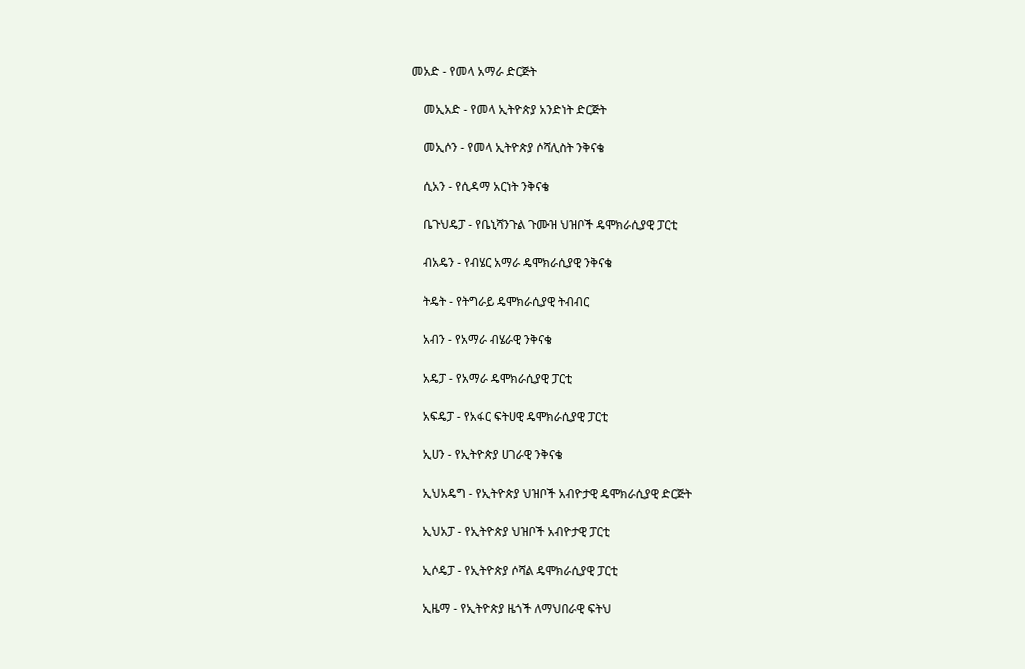መአድ - የመላ አማራ ድርጅት

    መኢአድ - የመላ ኢትዮጵያ አንድነት ድርጅት

    መኢሶን - የመላ ኢትዮጵያ ሶሻሊስት ንቅናቄ

    ሲአን - የሲዳማ አርነት ንቅናቄ

    ቤጉህዴፓ - የቤኒሻንጉል ጉሙዝ ህዝቦች ዴሞክራሲያዊ ፓርቲ

    ብአዴን - የብሄር አማራ ዴሞክራሲያዊ ንቅናቄ

    ትዴት - የትግራይ ዴሞክራሲያዊ ትብብር

    አብን - የአማራ ብሄራዊ ንቅናቄ

    አዴፓ - የአማራ ዴሞክራሲያዊ ፓርቲ

    አፍዴፓ - የአፋር ፍትሀዊ ዴሞክራሲያዊ ፓርቲ

    ኢሀን - የኢትዮጵያ ሀገራዊ ንቅናቄ

    ኢህአዴግ - የኢትዮጵያ ህዝቦች አብዮታዊ ዴሞክራሲያዊ ድርጅት

    ኢህአፓ - የኢትዮጵያ ህዝቦች አብዮታዊ ፓርቲ

    ኢሶዴፓ - የኢትዮጵያ ሶሻል ዴሞክራሲያዊ ፓርቲ

    ኢዜማ - የኢትዮጵያ ዜጎች ለማህበራዊ ፍትህ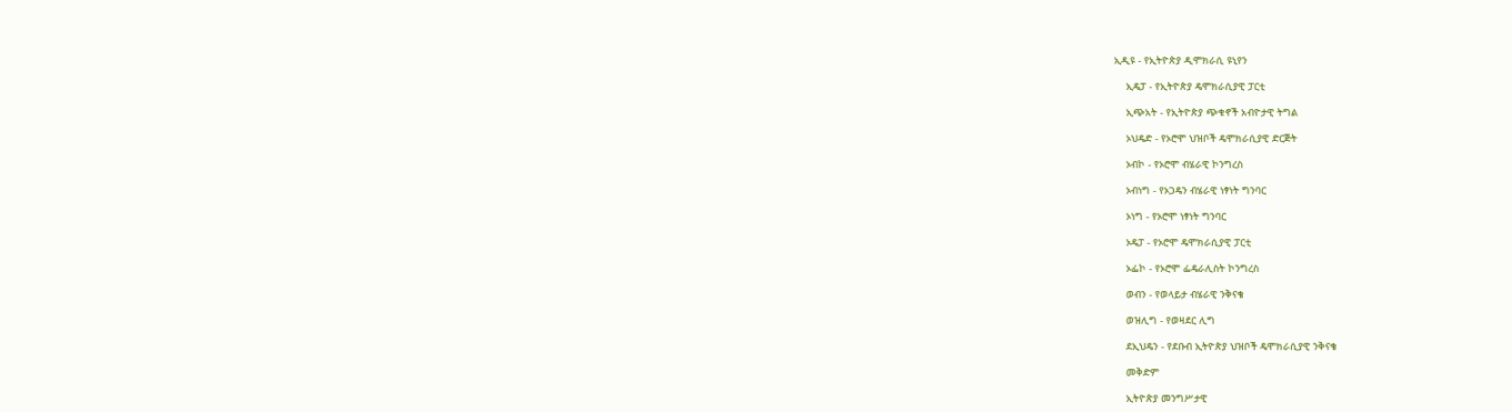ኢዲዩ - የኢትዮጵያ ዲሞክራሲ ዩኒየን

    ኢዴፓ - የኢትዮጵያ ዴሞክራሲያዊ ፓርቲ

    ኢጭአት - የኢትዮጵያ ጭቁኖች አብዮታዊ ትግል

    ኦህዴድ - የኦሮሞ ህዝቦች ዴሞክራሲያዊ ድርጅት

    ኦብኮ - የኦሮሞ ብሄራዊ ኮንግረስ

    ኦብነግ - የኦጋዴን ብሄራዊ ነፃነት ግንባር

    ኦነግ - የኦሮሞ ነፃነት ግንባር

    ኦዴፓ - የኦሮሞ ዴሞክራሲያዊ ፓርቲ

    ኦፌኮ - የኦሮሞ ፌዴራሊስት ኮንግረስ

    ወብን - የወላይታ ብሄራዊ ንቅናቄ

    ወዝሊግ - የወዛደር ሊግ

    ደኢህዴን - የደቡብ ኢትዮጵያ ህዝቦች ዴሞክራሲያዊ ንቅናቄ

    መቅድም

    ኢትዮጵያ መንግሥታዊ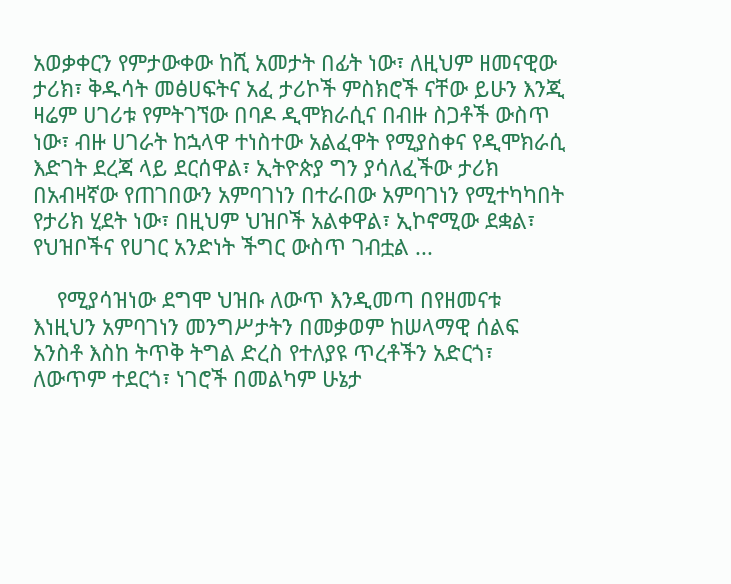አወቃቀርን የምታውቀው ከሺ አመታት በፊት ነው፣ ለዚህም ዘመናዊው ታሪክ፣ ቅዱሳት መፅሀፍትና አፈ ታሪኮች ምስክሮች ናቸው ይሁን እንጂ ዛሬም ሀገሪቱ የምትገኘው በባዶ ዲሞክራሲና በብዙ ስጋቶች ውስጥ ነው፣ ብዙ ሀገራት ከኋላዋ ተነስተው አልፈዋት የሚያስቀና የዲሞክራሲ እድገት ደረጃ ላይ ደርሰዋል፣ ኢትዮጵያ ግን ያሳለፈችው ታሪክ በአብዛኛው የጠገበውን አምባገነን በተራበው አምባገነን የሚተካካበት የታሪክ ሂደት ነው፣ በዚህም ህዝቦች አልቀዋል፣ ኢኮኖሚው ደቋል፣ የህዝቦችና የሀገር አንድነት ችግር ውስጥ ገብቷል ...

    የሚያሳዝነው ደግሞ ህዝቡ ለውጥ እንዲመጣ በየዘመናቱ እነዚህን አምባገነን መንግሥታትን በመቃወም ከሠላማዊ ሰልፍ አንስቶ እስከ ትጥቅ ትግል ድረስ የተለያዩ ጥረቶችን አድርጎ፣ ለውጥም ተደርጎ፣ ነገሮች በመልካም ሁኔታ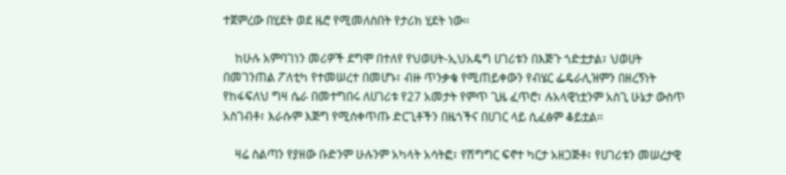ተጀምረው በሂደት ወደ ዜሮ የሚመለስበት የታሪክ ሂደት ነው፡፡

    ከሁሉ አምባገነን መሪዎች ደግሞ በተለየ የህወሀት-ኢህአዴግ ሀገሪቱን በእጅጉ ጎድቷታል፣ ህወሀት በመገንጠል ፖለቲካ የተመሠረተ በመሆኑ፣ ብዙ ጥንቃቄ የሚጠይቀውን የብሄር ፌዴራሊዝምን በዘረኝነት የከፋፍለህ ግዛ ሴራ በመተግበሩ ለሀገሪቱ የ27 አመታት የምጥ ጊዜ ፈጥሮ፣ ሉአላዊነቷንም አስጊ ሁኔታ ውስጥ አስገብቶ፣ እራሱም እጅግ የሚሰቀጥጡ ድርጊቶችን በዜጎችና በሀገር ላይ ሲፈፅም ቆይቷል፡፡

    ዛሬ ስልጣን የያዘው ቡድንም ሁሉንም አካላት አሳትፎ፣ የሽግግር ፍኖተ ካርታ አዘጋጅቶ፣ የሀገሪቱን መሠረታዊ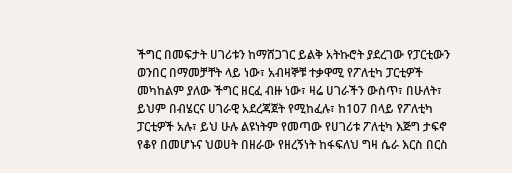ችግር በመፍታት ሀገሪቱን ከማሸጋገር ይልቅ አትኩሮት ያደረገው የፓርቲውን ወንበር በማመቻቸት ላይ ነው፣ አብዛኞቹ ተቃዋሚ የፖለቲካ ፓርቲዎች መካከልም ያለው ችግር ዘርፈ ብዙ ነው፣ ዛሬ ሀገራችን ውስጥ፣ በሁለት፣ ይህም በብሄርና ሀገራዊ አደረጃጀት የሚከፈሉ፣ ከ107 በላይ የፖለቲካ ፓርቲዎች አሉ፣ ይህ ሁሉ ልዩነትም የመጣው የሀገሪቱ ፖለቲካ እጅግ ታፍኖ የቆየ በመሆኑና ህወሀት በዘራው የዘረኝነት ከፋፍለህ ግዛ ሴራ እርስ በርስ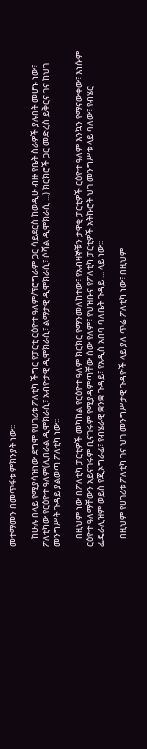መተማመን በመጥፋቱ ምክንያት ነው፡፡

    ከሁሉ በላይ የሚያሳዝነው ደግሞ የሀገሪቱ ፖለቲካ ችግር የፓርቲ ርዕዮተ ዓለም/ፕሮግራም ጋር ሳይደርስ ከወዲሁ ብዙ የቤት ስራዎች ያሉበት መሆኑ ነው፣ ፖለቲካው የርዕዮተ ዓለም(ሊበራል ዲሞክራሲ፣ አብዮታዊ ዲሞክራሲ፣ ልማታዊ ዲሞክራሲ፣ ሶሻል ዲሞክራሲ ...) ክርክሮች ጋር መድረስ ይቅርና ገና ከህገ መንግሥት ጉዳይ ያልወጣ ፖለቲካ ነው፡፡

    በዚህም ነው በፖለቲካ ፓርቲዎች መካከል የርዕዮተ ዓለም ክርክር የማንመለከተው፣ የአብዛኞቹን ታዋቂ ፓርቲዎች ርዕዮተ ዓለም እንኳን የማናውቀው፣ እነሱም ርዕዮተ ዓለማቸውን አይናገሩም ቢናገሩም የሚያዳምጣቸው ሰው የለም፣ የህዝቡና የፖለቲካ ፓርቲዎች አትኩሮት ህገ መንግሥቱ ላይ ባለው፣ የብሄር ፌዴራሊዝም ወይስ የጂኦግራፊ፣ የብሄራዊ ቋንቋ ጉዳይ፣ የአዲስ አበባ ባለቤት ጉዳይ ... ላይ ነው፡፡

    በዚህም የሀገሪቱ ፖለቲካ ገና ህገ መንግሥታዊ ጉዳዮች ላይ ያለ ጥሬ ፖለቲካ ነው፣ በዚህም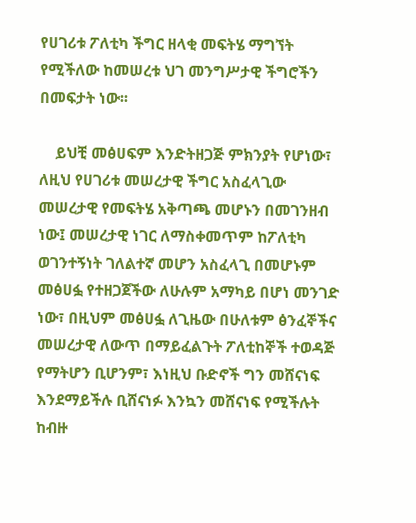የሀገሪቱ ፖለቲካ ችግር ዘላቂ መፍትሄ ማግኘት የሚችለው ከመሠረቱ ህገ መንግሥታዊ ችግሮችን በመፍታት ነው፡፡

    ይህቺ መፅሀፍም እንድትዘጋጅ ምክንያት የሆነው፣ ለዚህ የሀገሪቱ መሠረታዊ ችግር አስፈላጊው መሠረታዊ የመፍትሄ አቅጣጫ መሆኑን በመገንዘብ ነው፤ መሠረታዊ ነገር ለማስቀመጥም ከፖለቲካ ወገንተኝነት ገለልተኛ መሆን አስፈላጊ በመሆኑም መፅሀፏ የተዘጋጀችው ለሁሉም አማካይ በሆነ መንገድ ነው፣ በዚህም መፅሀፏ ለጊዜው በሁለቱም ፅንፈኞችና መሠረታዊ ለውጥ በማይፈልጉት ፖለቲከኞች ተወዳጅ የማትሆን ቢሆንም፣ እነዚህ ቡድኖች ግን መሸናነፍ እንደማይችሉ ቢሸናነፉ እንኳን መሸናነፍ የሚችሉት ከብዙ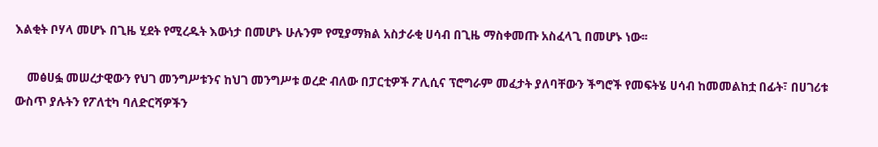እልቂት ቦሃላ መሆኑ በጊዜ ሂደት የሚረዱት እውነታ በመሆኑ ሁሉንም የሚያማክል አስታራቂ ሀሳብ በጊዜ ማስቀመጡ አስፈላጊ በመሆኑ ነው፡፡

    መፅሀፏ መሠረታዊውን የህገ መንግሥቱንና ከህገ መንግሥቱ ወረድ ብለው በፓርቲዎች ፖሊሲና ፕሮግራም መፈታት ያለባቸውን ችግሮች የመፍትሄ ሀሳብ ከመመልከቷ በፊት፣ በሀገሪቱ ውስጥ ያሉትን የፖለቲካ ባለድርሻዎችን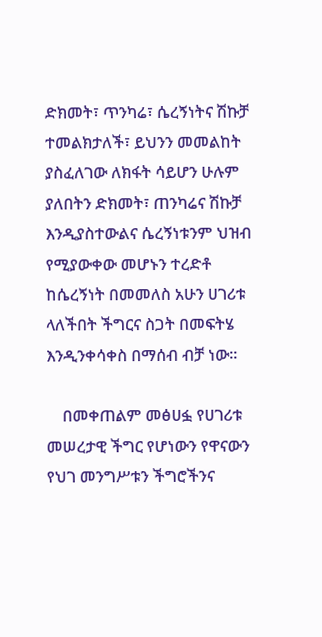ድክመት፣ ጥንካሬ፣ ሴረኝነትና ሽኩቻ ተመልክታለች፣ ይህንን መመልከት ያስፈለገው ለክፋት ሳይሆን ሁሉም ያለበትን ድክመት፣ ጠንካሬና ሽኩቻ እንዲያስተውልና ሴረኝነቱንም ህዝብ የሚያውቀው መሆኑን ተረድቶ ከሴረኝነት በመመለስ አሁን ሀገሪቱ ላለችበት ችግርና ስጋት በመፍትሄ እንዲንቀሳቀስ በማሰብ ብቻ ነው፡፡

    በመቀጠልም መፅሀፏ የሀገሪቱ መሠረታዊ ችግር የሆነውን የዋናውን የህገ መንግሥቱን ችግሮችንና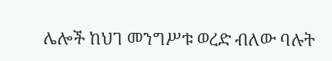ሌሎች ከህገ መንግሥቱ ወረድ ብለው ባሉት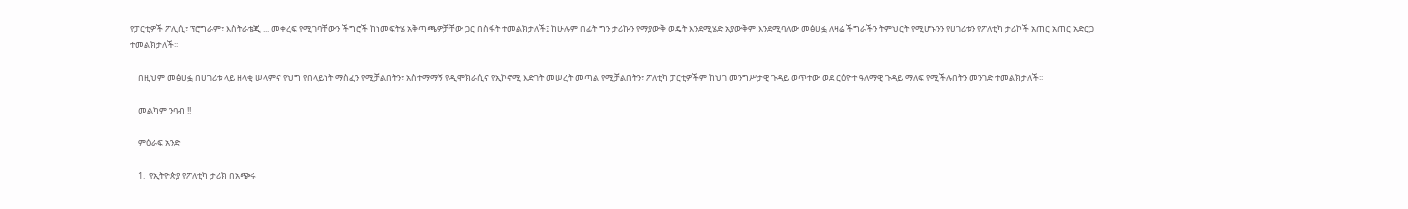የፓርቲዎች ፖሊሲ፣ ፕሮግራም፣ እስትራቴጂ ... መቀረፍ የሚገባቸውን ችግሮች ከነመፍትሄ አቅጣጫዎቻቸው ጋር በስፋት ተመልክታለች፤ ከሁሉም በፊት ግን ታሪኩን የማያውቅ ወዴት እንደሚሄድ አያውቅም እንደሚባለው መፅሀፏ ለዛሬ ችግራችን ትምህርት የሚሆኑንን የሀገሪቱን የፖለቲካ ታሪኮች አጠር አጠር አድርጋ ተመልክታለች፡፡

    በዚህም መፅሀፏ በሀገሪቱ ላይ ዘላቂ ሠላምና የህግ የበላይነት ማስፈን የሚቻልበትን፣ አስተማማኝ የዲሞክራሲና የኢኮኖሚ እድገት መሠረት መጣል የሚቻልበትን፣ ፖለቲካ ፓርቲዎችም ከህገ መንግሥታዊ ጉዳይ ወጥተው ወደ ርዕዮተ ዓለማዊ ጉዳይ ማለፍ የሚችሉበትን መንገድ ተመልክታለች፡፡

    መልካም ንባብ !!

    ምዕራፍ አንድ

    1.  የኢትዮጵያ የፖለቲካ ታሪክ በአጭሩ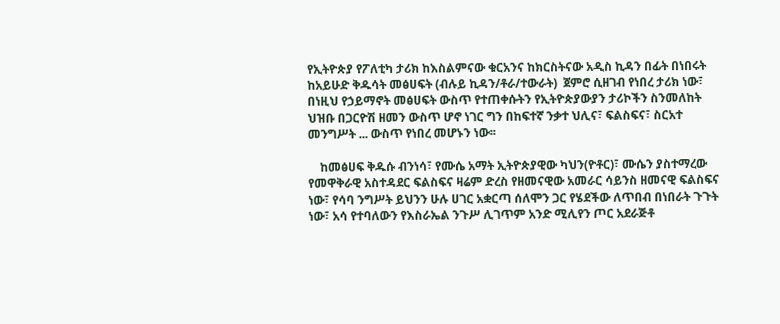የኢትዮጵያ የፖለቲካ ታሪክ ከእስልምናው ቁርአንና ከክርስትናው አዲስ ኪዳን በፊት በነበሩት ከአይሁድ ቅዱሳት መፅሀፍት (ብሉይ ኪዳን/ቶራ/ተውራት)  ጀምሮ ሲዘገብ የነበረ ታሪክ ነው፣ በነዚህ የኃይማኖት መፅሀፍት ውስጥ የተጠቀሱትን የኢትዮጵያውያን ታሪኮችን ስንመለከት ህዝቡ በጋርዮሽ ዘመን ውስጥ ሆኖ ነገር ግን በከፍተኛ ንቃተ ህሊና፣ ፍልስፍና፣ ስርአተ መንግሥት ... ውስጥ የነበረ መሆኑን ነው፡፡

    ከመፅሀፍ ቅዱሱ ብንነሳ፣ የሙሴ አማት ኢትዮጵያዊው ካህን(ዮቶር)፣ ሙሴን ያስተማረው የመዋቅራዊ አስተዳደር ፍልስፍና ዛሬም ድረስ የዘመናዊው አመራር ሳይንስ ዘመናዊ ፍልስፍና ነው፣ የሳባ ንግሥት ይህንን ሁሉ ሀገር አቋርጣ ሰለሞን ጋር የሄደችው ለጥበብ በነበራት ጉጉት ነው፣ አሳ የተባለውን የእስራኤል ንጉሥ ሊገጥም አንድ ሚሊየን ጦር አደራጅቶ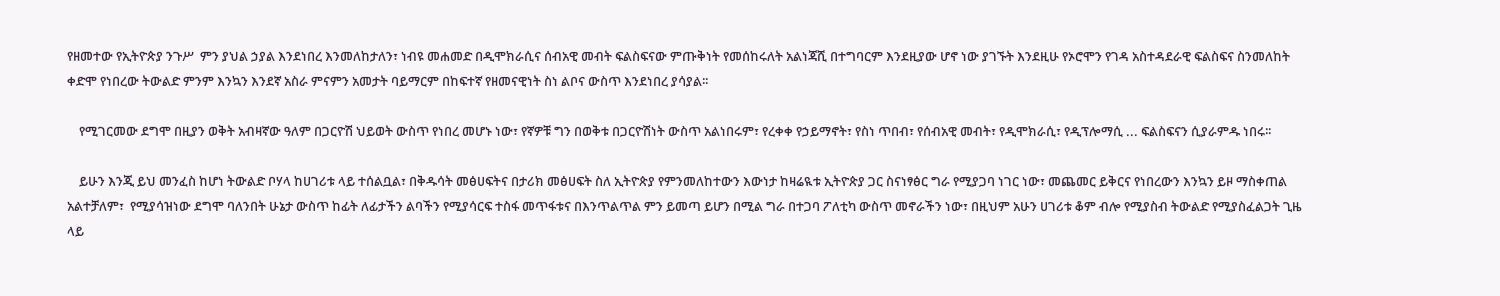የዘመተው የኢትዮጵያ ንጉሥ  ምን ያህል ኃያል እንደነበረ እንመለከታለን፣ ነብዩ መሐመድ በዲሞክራሲና ሰብአዊ መብት ፍልስፍናው ምጡቅነት የመሰከሩለት አልነጃሺ በተግባርም እንደዚያው ሆኖ ነው ያገኙት እንደዚሁ የኦሮሞን የገዳ አስተዳደራዊ ፍልስፍና ስንመለከት ቀድሞ የነበረው ትውልድ ምንም እንኳን እንደኛ አስራ ምናምን አመታት ባይማርም በከፍተኛ የዘመናዊነት ስነ ልቦና ውስጥ እንደነበረ ያሳያል፡፡

    የሚገርመው ደግሞ በዚያን ወቅት አብዛኛው ዓለም በጋርዮሽ ህይወት ውስጥ የነበረ መሆኑ ነው፣ የኛዎቹ ግን በወቅቱ በጋርዮሽነት ውስጥ አልነበሩም፣ የረቀቀ የኃይማኖት፣ የስነ ጥበብ፣ የሰብአዊ መብት፣ የዲሞክራሲ፣ የዲፕሎማሲ ... ፍልስፍናን ሲያራምዱ ነበሩ፡፡

    ይሁን እንጂ ይህ መንፈስ ከሆነ ትውልድ ቦሃላ ከሀገሪቱ ላይ ተሰልቧል፣ በቅዱሳት መፅሀፍትና በታሪክ መፅሀፍት ስለ ኢትዮጵያ የምንመለከተውን እውነታ ከዛሬዪቱ ኢትዮጵያ ጋር ስናነፃፅር ግራ የሚያጋባ ነገር ነው፣ መጨመር ይቅርና የነበረውን እንኳን ይዞ ማስቀጠል አልተቻለም፣  የሚያሳዝነው ደግሞ ባለንበት ሁኔታ ውስጥ ከፊት ለፊታችን ልባችን የሚያሳርፍ ተስፋ መጥፋቱና በእንጥልጥል ምን ይመጣ ይሆን በሚል ግራ በተጋባ ፖለቲካ ውስጥ መኖራችን ነው፣ በዚህም አሁን ሀገሪቱ ቆም ብሎ የሚያስብ ትውልድ የሚያስፈልጋት ጊዜ ላይ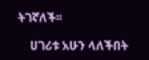ትገኛለች፡፡

    ሀገሪቱ አሁን ላለችበት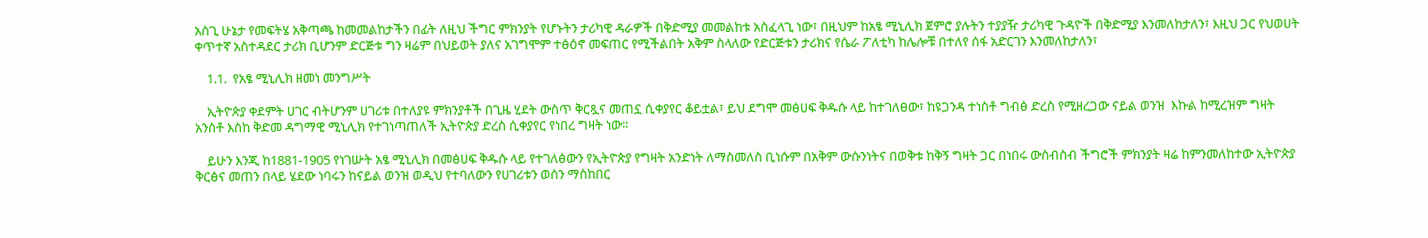አስጊ ሁኔታ የመፍትሄ አቅጣጫ ከመመልከታችን በፊት ለዚህ ችግር ምክንያት የሆኑትን ታሪካዊ ዳራዎች በቅድሚያ መመልከቱ አስፈላጊ ነው፣ በዚህም ከአፄ ሚኒሊክ ጀምሮ ያሉትን ተያያዥ ታሪካዊ ጉዳዮች በቅድሚያ እንመለከታለን፣ እዚህ ጋር የህወሀት ቀጥተኛ አስተዳደር ታሪክ ቢሆንም ድርጅቱ ግን ዛሬም በህይወት ያለና አገግሞም ተፅዕኖ መፍጠር የሚችልበት አቅም ስላለው የድርጅቱን ታሪክና የሴራ ፖለቲካ ከሌሎቹ በተለየ ሰፋ አድርገን እንመለከታለን፣

    1.1.  የአፄ ሚኒሊክ ዘመነ መንግሥት

    ኢትዮጵያ ቀደምት ሀገር ብትሆንም ሀገሪቱ በተለያዩ ምክንያቶች በጊዜ ሂደት ውስጥ ቅርጿና መጠኗ ሲቀያየር ቆይቷል፣ ይህ ደግሞ መፅሀፍ ቅዱሱ ላይ ከተገለፀው፣ ከዩጋንዳ ተነስቶ ግብፅ ድረስ የሚዘረጋው ናይል ወንዝ  እኩል ከሚረዝም ግዛት አንስቶ እስከ ቅድመ ዳግማዊ ሚኒሊክ የተገነጣጠለች ኢትዮጵያ ድረስ ሲቀያየር የነበረ ግዛት ነው፡፡

    ይሁን እንጂ ከ1881-1905 የነገሡት አፄ ሚኒሊክ በመፅሀፍ ቅዱሱ ላይ የተገለፅውን የኢትዮጵያ የግዛት አንድነት ለማስመለስ ቢነሱም በአቅም ውሱንነትና በወቅቱ ከቅኝ ግዛት ጋር በነበሩ ውስብስብ ችግሮች ምክንያት ዛሬ ከምንመለከተው ኢትዮጵያ ቅርፅና መጠን በላይ ሄደው ነባሩን ከናይል ወንዝ ወዲህ የተባለውን የሀገሪቱን ወሰን ማስከበር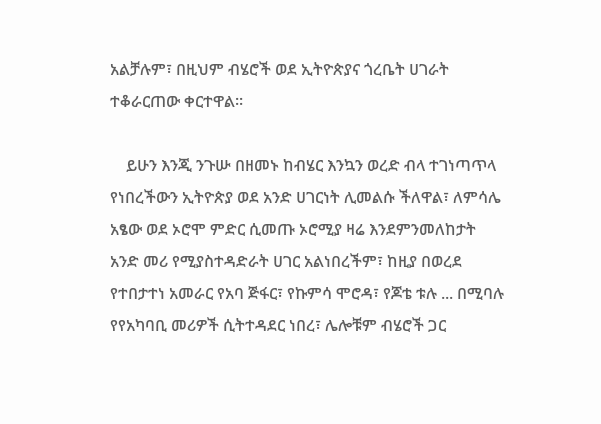አልቻሉም፣ በዚህም ብሄሮች ወደ ኢትዮጵያና ጎረቤት ሀገራት ተቆራርጠው ቀርተዋል፡፡

    ይሁን እንጂ ንጉሡ በዘመኑ ከብሄር እንኳን ወረድ ብላ ተገነጣጥላ የነበረችውን ኢትዮጵያ ወደ አንድ ሀገርነት ሊመልሱ ችለዋል፣ ለምሳሌ አፄው ወደ ኦሮሞ ምድር ሲመጡ ኦሮሚያ ዛሬ እንደምንመለከታት አንድ መሪ የሚያስተዳድራት ሀገር አልነበረችም፣ ከዚያ በወረደ የተበታተነ አመራር የአባ ጅፋር፣ የኩምሳ ሞሮዳ፣ የጆቴ ቱሉ ... በሚባሉ የየአካባቢ መሪዎች ሲትተዳደር ነበረ፣ ሌሎቹም ብሄሮች ጋር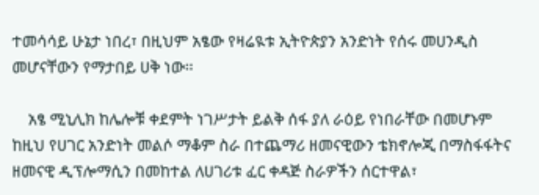ተመሳሳይ ሁኔታ ነበረ፣ በዚህም አፄው የዛሬዪቱ ኢትዮጵያን አንድነት የሰሩ መሀንዲስ መሆናቸውን የማታበይ ሀቅ ነው፡፡

    አፄ ሚኒሊክ ከሌሎቹ ቀደምት ነገሥታት ይልቅ ሰፋ ያለ ራዕይ የነበራቸው በመሆኑም ከዚህ የሀገር አንድነት መልሶ ማቆም ስራ በተጨማሪ ዘመናዊውን ቴክኖሎጂ በማስፋፋትና ዘመናዊ ዲፕሎማሲን በመከተል ለሀገሪቱ ፈር ቀዳጅ ስራዎችን ሰርተዋል፣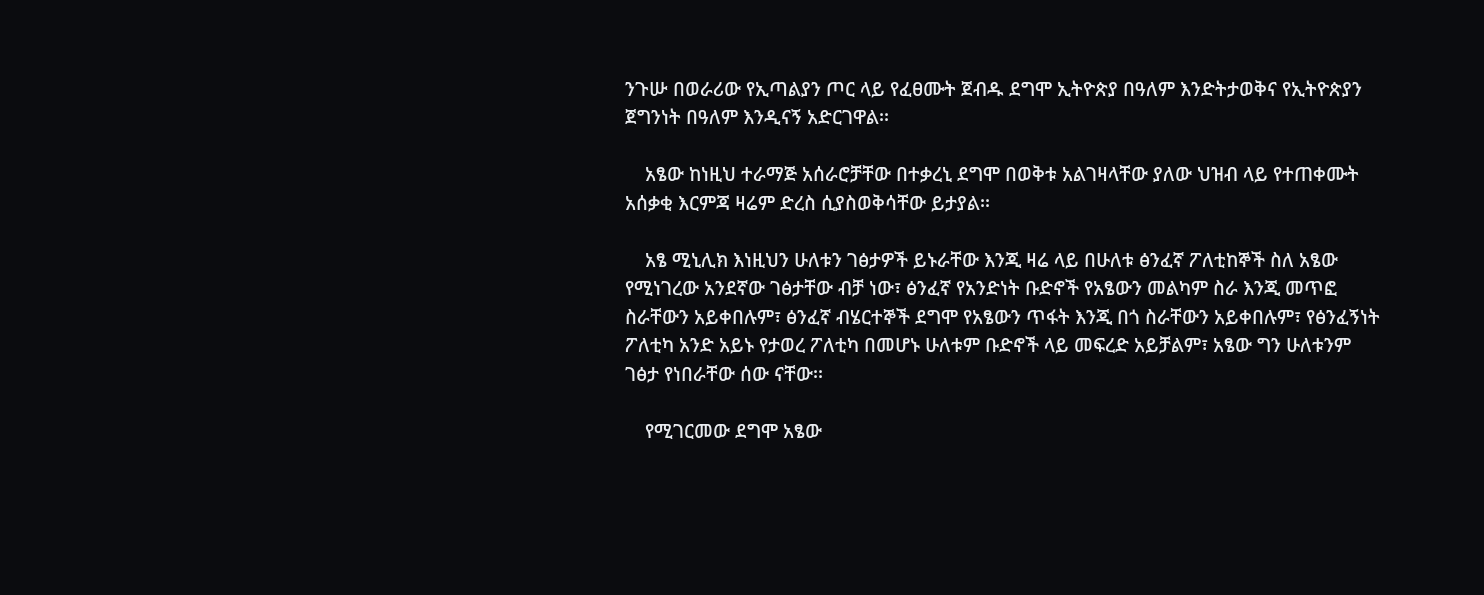ንጉሡ በወራሪው የኢጣልያን ጦር ላይ የፈፀሙት ጀብዱ ደግሞ ኢትዮጵያ በዓለም እንድትታወቅና የኢትዮጵያን ጀግንነት በዓለም እንዲናኝ አድርገዋል፡፡

    አፄው ከነዚህ ተራማጅ አሰራሮቻቸው በተቃረኒ ደግሞ በወቅቱ አልገዛላቸው ያለው ህዝብ ላይ የተጠቀሙት አሰቃቂ እርምጃ ዛሬም ድረስ ሲያስወቅሳቸው ይታያል፡፡

    አፄ ሚኒሊክ እነዚህን ሁለቱን ገፅታዎች ይኑራቸው እንጂ ዛሬ ላይ በሁለቱ ፅንፈኛ ፖለቲከኞች ስለ አፄው የሚነገረው አንደኛው ገፅታቸው ብቻ ነው፣ ፅንፈኛ የአንድነት ቡድኖች የአፄውን መልካም ስራ እንጂ መጥፎ ስራቸውን አይቀበሉም፣ ፅንፈኛ ብሄርተኞች ደግሞ የአፄውን ጥፋት እንጂ በጎ ስራቸውን አይቀበሉም፣ የፅንፈኝነት ፖለቲካ አንድ አይኑ የታወረ ፖለቲካ በመሆኑ ሁለቱም ቡድኖች ላይ መፍረድ አይቻልም፣ አፄው ግን ሁለቱንም ገፅታ የነበራቸው ሰው ናቸው፡፡

    የሚገርመው ደግሞ አፄው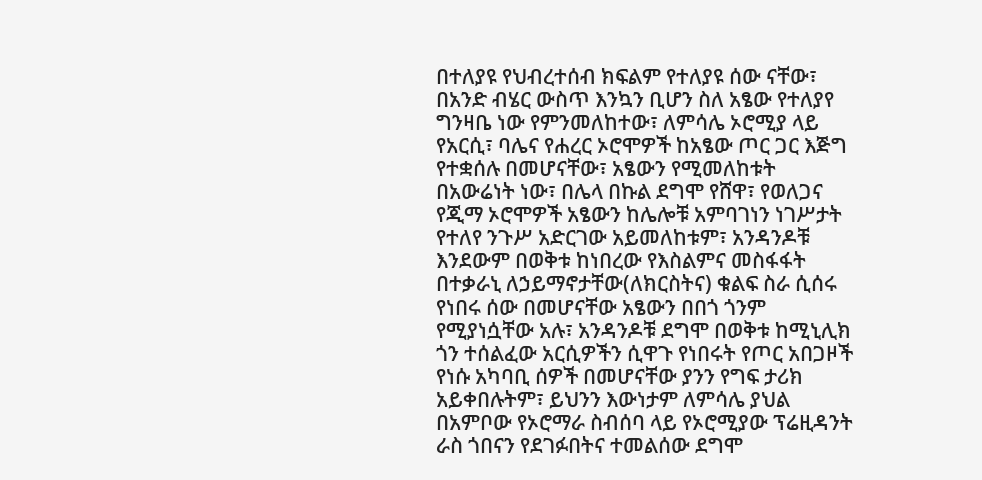በተለያዩ የህብረተሰብ ክፍልም የተለያዩ ሰው ናቸው፣ በአንድ ብሄር ውስጥ እንኳን ቢሆን ስለ አፄው የተለያየ ግንዛቤ ነው የምንመለከተው፣ ለምሳሌ ኦሮሚያ ላይ የአርሲ፣ ባሌና የሐረር ኦሮሞዎች ከአፄው ጦር ጋር እጅግ የተቋሰሉ በመሆናቸው፣ አፄውን የሚመለከቱት በአውሬነት ነው፣ በሌላ በኩል ደግሞ የሸዋ፣ የወለጋና የጂማ ኦሮሞዎች አፄውን ከሌሎቹ አምባገነን ነገሥታት የተለየ ንጉሥ አድርገው አይመለከቱም፣ አንዳንዶቹ እንደውም በወቅቱ ከነበረው የእስልምና መስፋፋት በተቃራኒ ለኃይማኖታቸው(ለክርስትና) ቁልፍ ስራ ሲሰሩ የነበሩ ሰው በመሆናቸው አፄውን በበጎ ጎንም የሚያነሷቸው አሉ፣ አንዳንዶቹ ደግሞ በወቅቱ ከሚኒሊክ ጎን ተሰልፈው አርሲዎችን ሲዋጉ የነበሩት የጦር አበጋዞች የነሱ አካባቢ ሰዎች በመሆናቸው ያንን የግፍ ታሪክ አይቀበሉትም፣ ይህንን እውነታም ለምሳሌ ያህል በአምቦው የኦሮማራ ስብሰባ ላይ የኦሮሚያው ፕሬዚዳንት ራስ ጎበናን የደገፉበትና ተመልሰው ደግሞ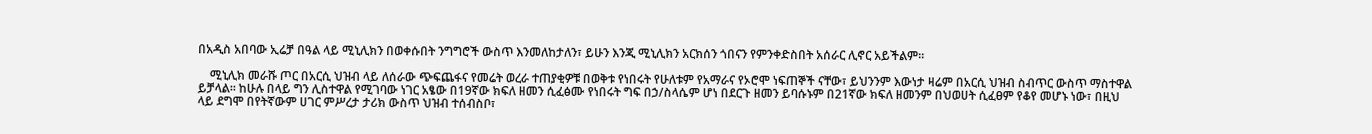በአዲስ አበባው ኢሬቻ በዓል ላይ ሚኒሊክን በወቀሱበት ንግግሮች ውስጥ እንመለከታለን፣ ይሁን እንጂ ሚኒሊክን አርክሰን ጎበናን የምንቀድስበት አሰራር ሊኖር አይችልም፡፡

    ሚኒሊክ መራሹ ጦር በአርሲ ህዝብ ላይ ለሰራው ጭፍጨፋና የመሬት ወረራ ተጠያቂዎቹ በወቅቱ የነበሩት የሁለቱም የአማራና የኦሮሞ ነፍጠኞች ናቸው፣ ይህንንም እውነታ ዛሬም በአርሲ ህዝብ ስብጥር ውስጥ ማስተዋል ይቻላል፡፡ ከሁሉ በላይ ግን ሊስተዋል የሚገባው ነገር አፄው በ19ኛው ክፍለ ዘመን ሲፈፅሙ የነበሩት ግፍ በኃ/ስላሴም ሆነ በደርጉ ዘመን ይባሱኑም በ21ኛው ክፍለ ዘመንም በህወሀት ሲፈፀም የቆየ መሆኑ ነው፣ በዚህ ላይ ደግሞ በየትኛውም ሀገር ምሥረታ ታሪክ ውስጥ ህዝብ ተሰብስቦ፣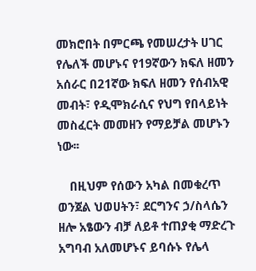መክሮበት በምርጫ የመሠረታት ሀገር የሌለች መሆኑና የ19ኛውን ክፍለ ዘመን አሰራር በ21ኛው ክፍለ ዘመን የሰብአዊ መብት፣ የዲሞክራሲና የህግ የበላይነት መስፈርት መመዘን የማይቻል መሆኑን ነው፡፡

    በዚህም የሰውን አካል በመቁረጥ ወንጀል ህወሀትን፣ ደርግንና ኃ/ስላሴን ዘሎ አፄውን ብቻ ለይቶ ተጠያቂ ማድረጉ አግባብ አለመሆኑና ይባሱኑ የሌላ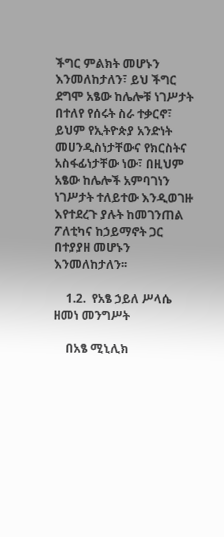ችግር ምልክት መሆኑን እንመለከታለን፣ ይህ ችግር ደግሞ አፄው ከሌሎቹ ነገሥታት በተለየ የሰሩት ስራ ተቃርኖ፣ ይህም የኢትዮጵያ አንድነት መሀንዲስነታቸውና የክርስትና አስፋፊነታቸው ነው፣ በዚህም አፄው ከሌሎች አምባገነን ነገሥታት ተለይተው እንዲወገዙ እየተደረጉ ያሉት ከመገንጠል ፖለቲካና ከኃይማኖት ጋር በተያያዘ መሆኑን እንመለከታለን፡፡

    1.2.  የአፄ ኃይለ ሥላሴ ዘመነ መንግሥት

    በአፄ ሚኒሊክ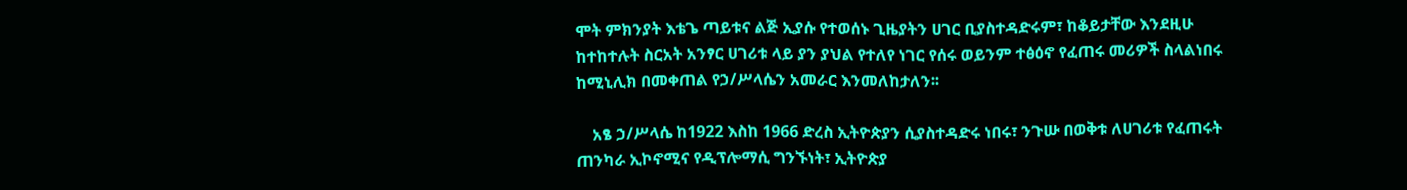ሞት ምክንያት እቴጌ ጣይቱና ልጅ ኢያሱ የተወሰኑ ጊዜያትን ሀገር ቢያስተዳድሩም፣ ከቆይታቸው እንደዚሁ ከተከተሉት ስርአት አንፃር ሀገሪቱ ላይ ያን ያህል የተለየ ነገር የሰሩ ወይንም ተፅዕኖ የፈጠሩ መሪዎች ስላልነበሩ ከሚኒሊክ በመቀጠል የኃ/ሥላሴን አመራር እንመለከታለን፡፡

    አፄ ኃ/ሥላሴ ከ1922 እስከ 1966 ድረስ ኢትዮጵያን ሲያስተዳድሩ ነበሩ፣ ንጉሡ በወቅቱ ለሀገሪቱ የፈጠሩት ጠንካራ ኢኮኖሚና የዲፕሎማሲ ግንኙነት፣ ኢትዮጵያ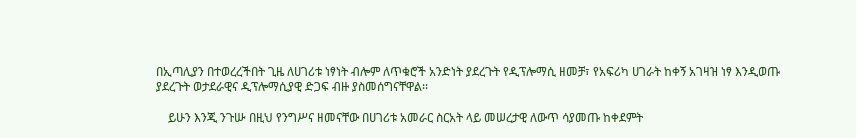በኢጣሊያን በተወረረችበት ጊዜ ለሀገሪቱ ነፃነት ብሎም ለጥቁሮች አንድነት ያደረጉት የዲፕሎማሲ ዘመቻ፣ የአፍሪካ ሀገራት ከቀኝ አገዛዝ ነፃ እንዲወጡ ያደረጉት ወታደራዊና ዲፕሎማሲያዊ ድጋፍ ብዙ ያስመሰግናቸዋል፡፡

    ይሁን እንጂ ንጉሡ በዚህ የንግሥና ዘመናቸው በሀገሪቱ አመራር ስርአት ላይ መሠረታዊ ለውጥ ሳያመጡ ከቀደምት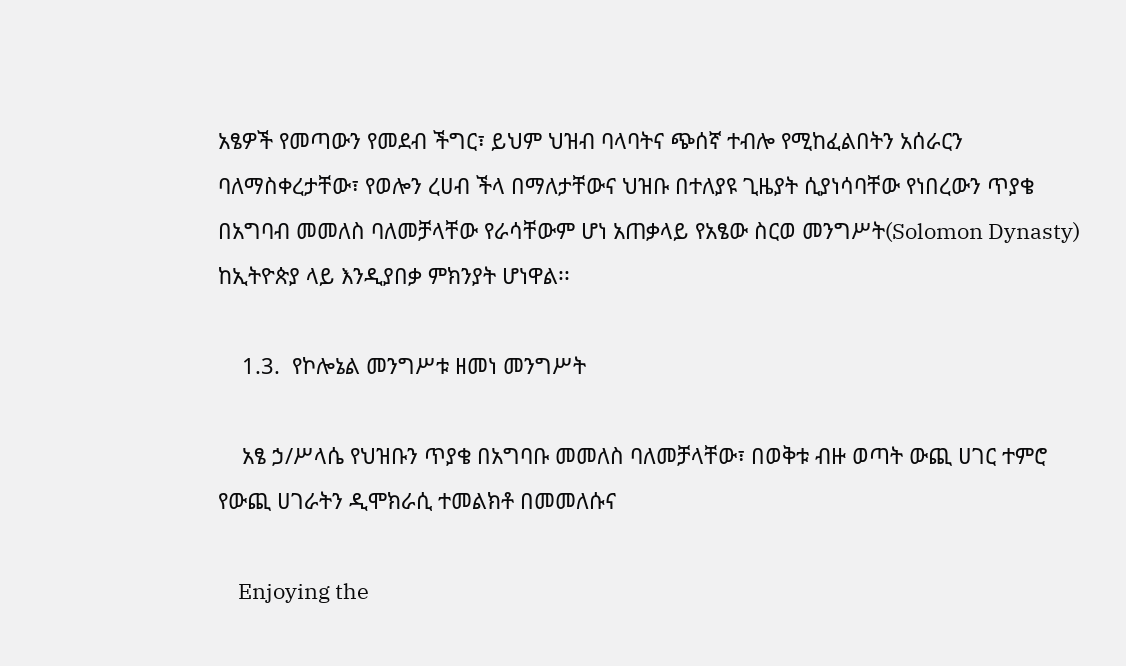አፄዎች የመጣውን የመደብ ችግር፣ ይህም ህዝብ ባላባትና ጭሰኛ ተብሎ የሚከፈልበትን አሰራርን ባለማስቀረታቸው፣ የወሎን ረሀብ ችላ በማለታቸውና ህዝቡ በተለያዩ ጊዜያት ሲያነሳባቸው የነበረውን ጥያቄ በአግባብ መመለስ ባለመቻላቸው የራሳቸውም ሆነ አጠቃላይ የአፄው ስርወ መንግሥት(Solomon Dynasty) ከኢትዮጵያ ላይ እንዲያበቃ ምክንያት ሆነዋል፡፡

    1.3.  የኮሎኔል መንግሥቱ ዘመነ መንግሥት

    አፄ ኃ/ሥላሴ የህዝቡን ጥያቄ በአግባቡ መመለስ ባለመቻላቸው፣ በወቅቱ ብዙ ወጣት ውጪ ሀገር ተምሮ የውጪ ሀገራትን ዲሞክራሲ ተመልክቶ በመመለሱና

    Enjoying the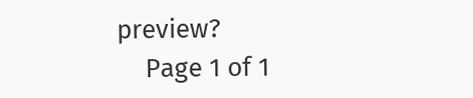preview?
    Page 1 of 1